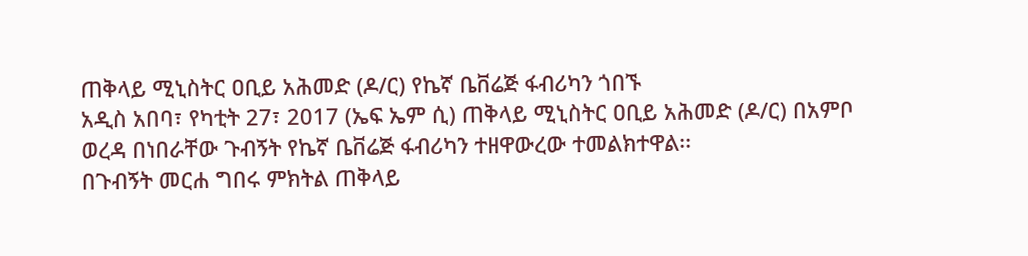ጠቅላይ ሚኒስትር ዐቢይ አሕመድ (ዶ/ር) የኬኛ ቤቨሬጅ ፋብሪካን ጎበኙ
አዲስ አበባ፣ የካቲት 27፣ 2017 (ኤፍ ኤም ሲ) ጠቅላይ ሚኒስትር ዐቢይ አሕመድ (ዶ/ር) በአምቦ ወረዳ በነበራቸው ጉብኝት የኬኛ ቤቨሬጅ ፋብሪካን ተዘዋውረው ተመልክተዋል፡፡
በጉብኝት መርሐ ግበሩ ምክትል ጠቅላይ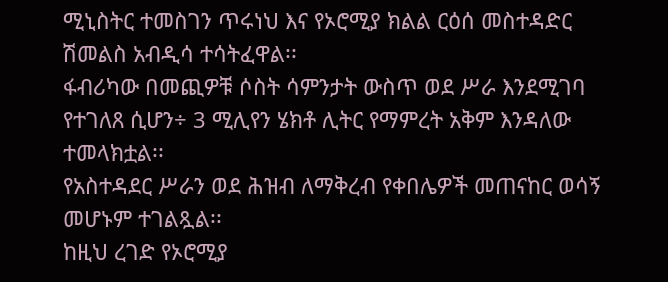ሚኒስትር ተመስገን ጥሩነህ እና የኦሮሚያ ክልል ርዕሰ መስተዳድር ሽመልስ አብዲሳ ተሳትፈዋል፡፡
ፋብሪካው በመጪዎቹ ሶስት ሳምንታት ውስጥ ወደ ሥራ እንደሚገባ የተገለጸ ሲሆን÷ 3 ሚሊየን ሄክቶ ሊትር የማምረት አቅም እንዳለው ተመላክቷል፡፡
የአስተዳደር ሥራን ወደ ሕዝብ ለማቅረብ የቀበሌዎች መጠናከር ወሳኝ መሆኑም ተገልጿል፡፡
ከዚህ ረገድ የኦሮሚያ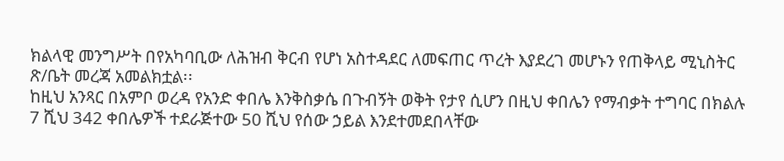ክልላዊ መንግሥት በየአካባቢው ለሕዝብ ቅርብ የሆነ አስተዳደር ለመፍጠር ጥረት እያደረገ መሆኑን የጠቅላይ ሚኒስትር ጽ/ቤት መረጃ አመልክቷል፡፡
ከዚህ አንጻር በአምቦ ወረዳ የአንድ ቀበሌ እንቅስቃሴ በጉብኝት ወቅት የታየ ሲሆን በዚህ ቀበሌን የማብቃት ተግባር በክልሉ 7 ሺህ 342 ቀበሌዎች ተደራጅተው 50 ሺህ የሰው ኃይል እንደተመደበላቸው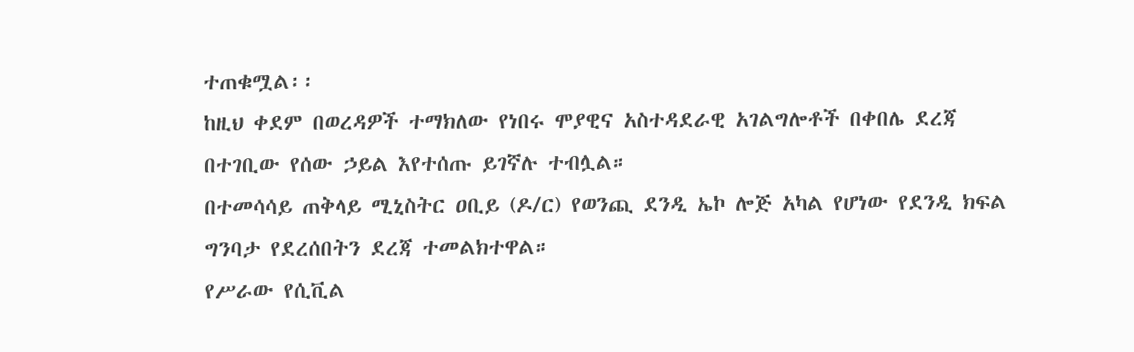ተጠቁሟል፡፡
ከዚህ ቀደም በወረዳዎች ተማክለው የነበሩ ሞያዊና አስተዳደራዊ አገልግሎቶች በቀበሌ ደረጃ በተገቢው የሰው ኃይል እየተሰጡ ይገኛሉ ተብሏል።
በተመሳሳይ ጠቅላይ ሚኒስትር ዐቢይ (ዶ/ር) የወንጪ ደንዲ ኤኮ ሎጅ አካል የሆነው የደንዲ ክፍል ግንባታ የደረሰበትን ደረጃ ተመልክተዋል።
የሥራው የሲቪል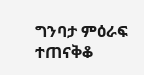ግንባታ ምዕራፍ ተጠናቅቆ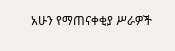አሁን የማጠናቀቂያ ሥራዎች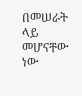በመሠራት ላይ መሆናቸው ነው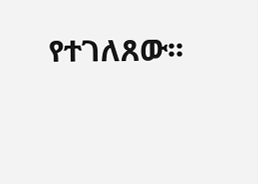የተገለጸው፡፡